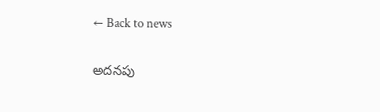← Back to news

అదనపు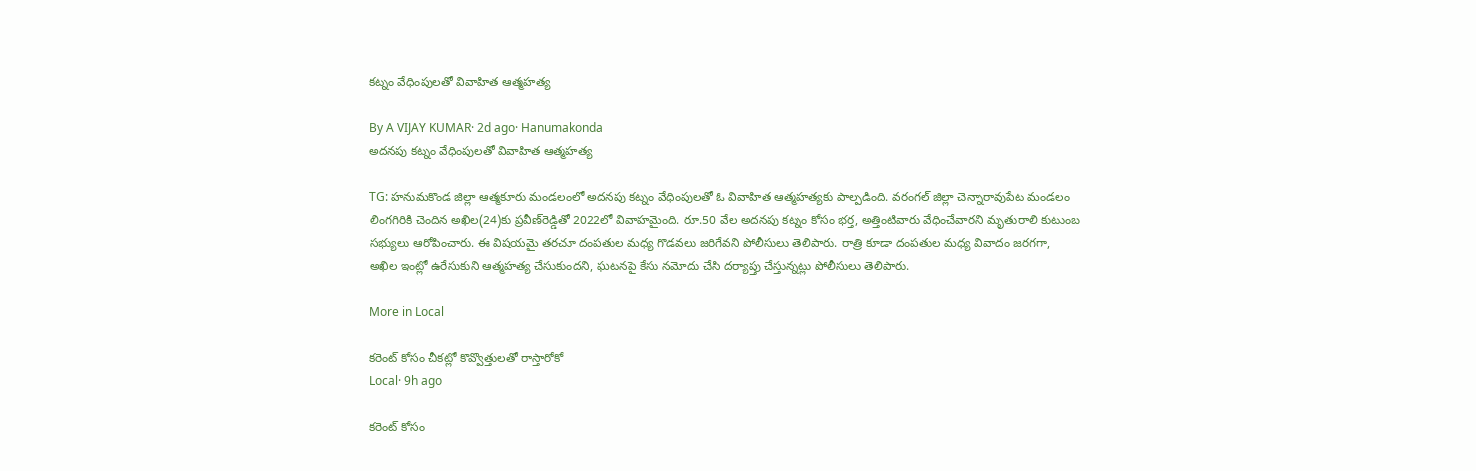కట్నం వేధింపులతో వివాహిత ఆత్మహత్య

By A VIJAY KUMAR· 2d ago· Hanumakonda
అదనపు కట్నం వేధింపులతో వివాహిత ఆత్మహత్య

TG: హనుమకొండ జిల్లా ఆత్మకూరు మండలంలో అదనపు కట్నం వేధింపులతో ఓ వివాహిత ఆత్మహత్యకు పాల్పడింది. వరంగల్ జిల్లా చెన్నారావుపేట మండలం లింగగిరికి చెందిన అఖిల(24)కు ప్రవీణ్‌రెడ్డితో 2022లో వివాహమైంది. రూ.50 వేల అదనపు కట్నం కోసం భర్త, అత్తింటివారు వేధించేవారని మృతురాలి కుటుంబ సభ్యులు ఆరోపించారు. ఈ విషయమై తరచూ దంపతుల మధ్య గొడవలు జరిగేవని పోలీసులు తెలిపారు. రాత్రి కూడా దంపతుల మధ్య వివాదం జరగగా, అఖిల ఇంట్లో ఉరేసుకుని ఆత్మహత్య చేసుకుందని, ఘటనపై కేసు నమోదు చేసి దర్యాప్తు చేస్తున్నట్లు పోలీసులు తెలిపారు.

More in Local

కరెంట్ కోసం చీకట్లో కొవ్వొత్తులతో రాస్తారోకో
Local· 9h ago

కరెంట్ కోసం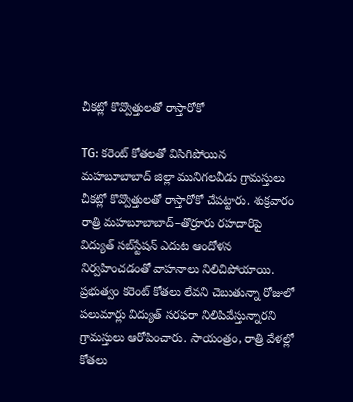చీకట్లో కొవ్వొత్తులతో రాస్తారోకో

TG: కరెంట్ కోతలతో విసిగిపోయిన మహబూబాబాద్ జిల్లా మునిగలవీడు గ్రామస్తులు చీకట్లో కొవ్వొత్తులతో రాస్తారోకో చేపట్టారు. శుక్రవారం రాత్రి మహబూబాబాద్–తొర్రూరు రహదారిపై విద్యుత్ సబ్‌స్టేషన్ ఎదుట ఆందోళన నిర్వహించడంతో వాహనాలు నిలిచిపోయాయి. ప్రభుత్వం కరెంట్ కోతలు లేవని చెబుతున్నా రోజులో పలుమార్లు విద్యుత్ సరఫరా నిలిపివేస్తున్నారని గ్రామస్తులు ఆరోపించారు. సాయంత్రం, రాత్రి వేళల్లో కోతలు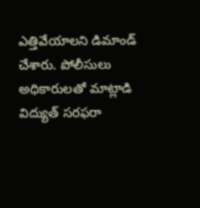ఎత్తివేయాలని డిమాండ్ చేశారు. పోలీసులు అధికారులతో మాట్లాడి విద్యుత్ సరఫరా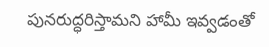పునరుద్ధరిస్తామని హామీ ఇవ్వడంతో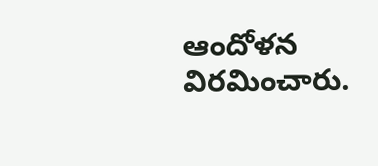ఆందోళన విరమించారు.